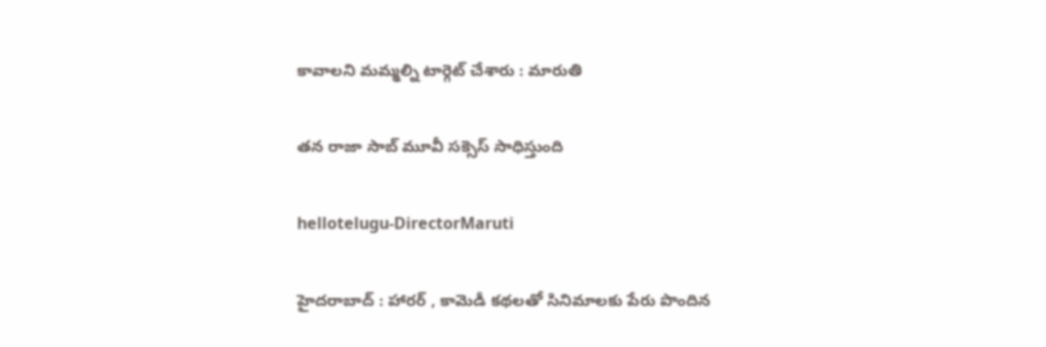కావాల‌ని మ‌మ్మ‌ల్ని టార్గెట్ చేశారు : మారుతి

త‌న రాజా సాబ్ మూవీ స‌క్సెస్ సాధిస్తుంది

hellotelugu-DirectorMaruti

హైద‌రాబాద్ : హార‌ర్ , కామెడీ క‌థ‌ల‌తో సినిమాల‌కు పేరు పొందిన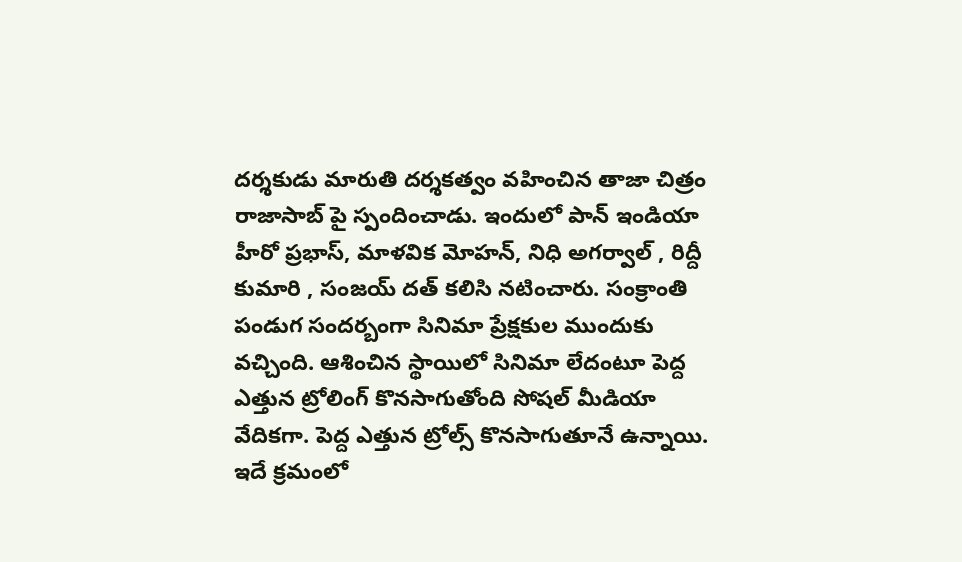ద‌ర్శ‌కుడు మారుతి ద‌ర్శ‌క‌త్వం వ‌హించిన తాజా చిత్రం రాజాసాబ్ పై స్పందించాడు. ఇందులో పాన్ ఇండియా హీరో ప్ర‌భాస్, మాళ‌విక మోహ‌న్, నిధి అగ‌ర్వాల్ , రిద్దీ కుమారి , సంజ‌య్ ద‌త్ క‌లిసి న‌టించారు. సంక్రాంతి పండుగ సంద‌ర్బంగా సినిమా ప్రేక్ష‌కుల ముందుకు వ‌చ్చింది. ఆశించిన స్థాయిలో సినిమా లేదంటూ పెద్ద ఎత్తున ట్రోలింగ్ కొన‌సాగుతోంది సోష‌ల్ మీడియా వేదిక‌గా. పెద్ద ఎత్తున ట్రోల్స్ కొన‌సాగుతూనే ఉన్నాయి. ఇదే క్ర‌మంలో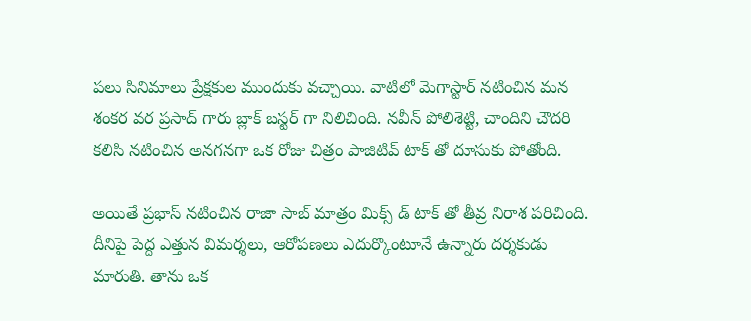ప‌లు సినిమాలు ప్రేక్ష‌కుల ముందుకు వ‌చ్చాయి. వాటిలో మెగాస్టార్ న‌టించిన మ‌న శంక‌ర వ‌ర ప్ర‌సాద్ గారు బ్లాక్ బ‌స్ట‌ర్ గా నిలిచింది. న‌వీన్ పోలిశెట్టి, చాందిని చౌద‌రి క‌లిసి న‌టించిన అన‌గ‌న‌గా ఒక రోజు చిత్రం పాజిటివ్ టాక్ తో దూసుకు పోతోంది.

అయితే ప్ర‌భాస్ న‌టించిన రాజా సాబ్ మాత్రం మిక్స్ డ్ టాక్ తో తీవ్ర నిరాశ ప‌రిచింది. దీనిపై పెద్ద ఎత్తున విమ‌ర్శ‌లు, ఆరోప‌ణ‌లు ఎదుర్కొంటూనే ఉన్నారు ద‌ర్శ‌కుడు మారుతి. తాను ఒక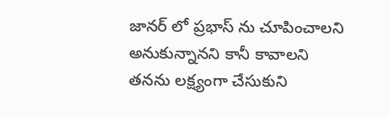జాన‌ర్ లో ప్ర‌భాస్ ను చూపించాల‌ని అనుకున్నాన‌ని కానీ కావాల‌ని త‌న‌ను ల‌క్ష్యంగా చేసుకుని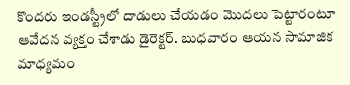కొంద‌రు ఇండ‌స్ట్రీలో దాడులు చేయ‌డం మొద‌లు పెట్టారంటూ ఆవేద‌న వ్య‌క్తం చేశాడు డైరెక్ట‌ర్. బుధ‌వారం ఆయ‌న సామాజిక మాధ్య‌మం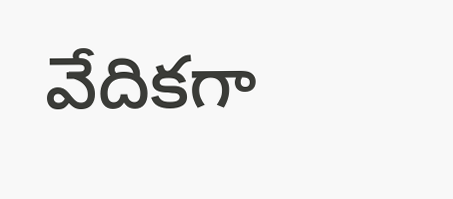వేదిక‌గా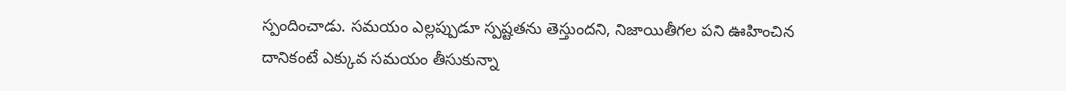స్పందించాడు. సమయం ఎల్లప్పుడూ స్పష్టతను తెస్తుందని, నిజాయితీగల పని ఊహించిన దానికంటే ఎక్కువ సమయం తీసుకున్నా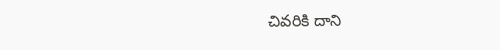చివరికి దాని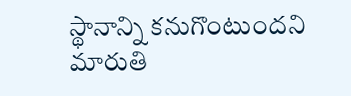స్థానాన్ని కనుగొంటుందని మారుతి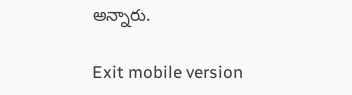అన్నారు.

Exit mobile version